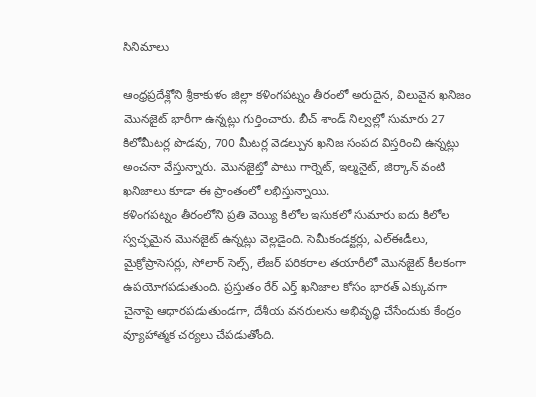సినిమాలు

ఆంధ్రప్రదేశ్లోని శ్రీకాకుళం జిల్లా కళింగపట్నం తీరంలో అరుదైన, విలువైన ఖనిజం మొనజైట్ భారీగా ఉన్నట్లు గుర్తించారు. బీచ్ శాండ్ నిల్వల్లో సుమారు 27 కిలోమీటర్ల పొడవు, 700 మీటర్ల వెడల్పున ఖనిజ సంపద విస్తరించి ఉన్నట్లు అంచనా వేస్తున్నారు. మొనజైట్తో పాటు గార్నెట్, ఇల్మనైట్, జిర్కాన్ వంటి ఖనిజాలు కూడా ఈ ప్రాంతంలో లభిస్తున్నాయి.
కళింగపట్నం తీరంలోని ప్రతి వెయ్యి కిలోల ఇసుకలో సుమారు ఐదు కిలోల స్వచ్ఛమైన మొనజైట్ ఉన్నట్లు వెల్లడైంది. సెమీకండక్టర్లు, ఎల్ఈడీలు, మైక్రోప్రాసెసర్లు, సోలార్ సెల్స్, లేజర్ పరికరాల తయారీలో మొనజైట్ కీలకంగా ఉపయోగపడుతుంది. ప్రస్తుతం రేర్ ఎర్త్ ఖనిజాల కోసం భారత్ ఎక్కువగా చైనాపై ఆధారపడుతుండగా, దేశీయ వనరులను అభివృద్ధి చేసేందుకు కేంద్రం వ్యూహాత్మక చర్యలు చేపడుతోంది.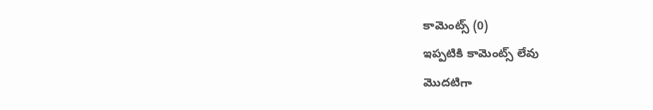కామెంట్స్ (0)
ఇప్పటికి కామెంట్స్ లేవు
మొదటిగా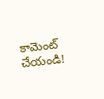కామెంట్ చేయండి!